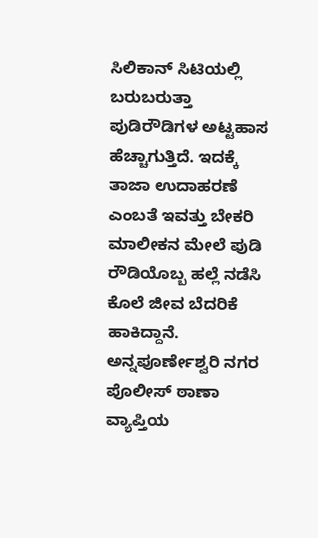ಸಿಲಿಕಾನ್ ಸಿಟಿಯಲ್ಲಿ ಬರುಬರುತ್ತಾ ಪುಡಿರೌಡಿಗಳ ಅಟ್ಟಹಾಸ ಹೆಚ್ಚಾಗುತ್ತಿದೆ. ಇದಕ್ಕೆ ತಾಜಾ ಉದಾಹರಣೆ ಎಂಬತೆ ಇವತ್ತು ಬೇಕರಿ ಮಾಲೀಕನ ಮೇಲೆ ಪುಡಿ ರೌಡಿಯೊಬ್ಬ ಹಲ್ಲೆ ನಡೆಸಿ ಕೊಲೆ ಜೀವ ಬೆದರಿಕೆ ಹಾಕಿದ್ದಾನೆ. ಅನ್ನಪೂರ್ಣೇಶ್ವರಿ ನಗರ ಪೊಲೀಸ್ ಠಾಣಾ ವ್ಯಾಪ್ತಿಯ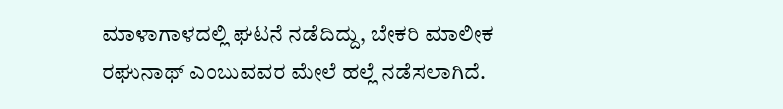ಮಾಳಾಗಾಳದಲ್ಲಿ ಘಟನೆ ನಡೆದಿದ್ದು, ಬೇಕರಿ ಮಾಲೀಕ ರಘುನಾಥ್ ಎಂಬುವವರ ಮೇಲೆ ಹಲ್ಲೆ ನಡೆಸಲಾಗಿದೆ.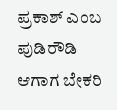ಪ್ರಕಾಶ್ ಎಂಬ ಪುಡಿರೌಡಿ ಆಗಾಗ ಬೇಕರಿ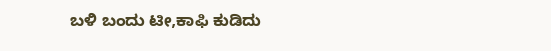ಬಳಿ ಬಂದು ಟೀ,ಕಾಫಿ ಕುಡಿದು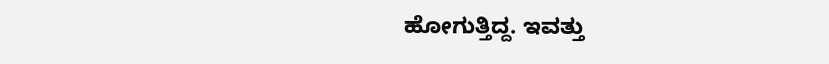ಹೋಗುತ್ತಿದ್ದ. ಇವತ್ತು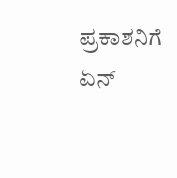ಪ್ರಕಾಶನಿಗೆ ಏನ್